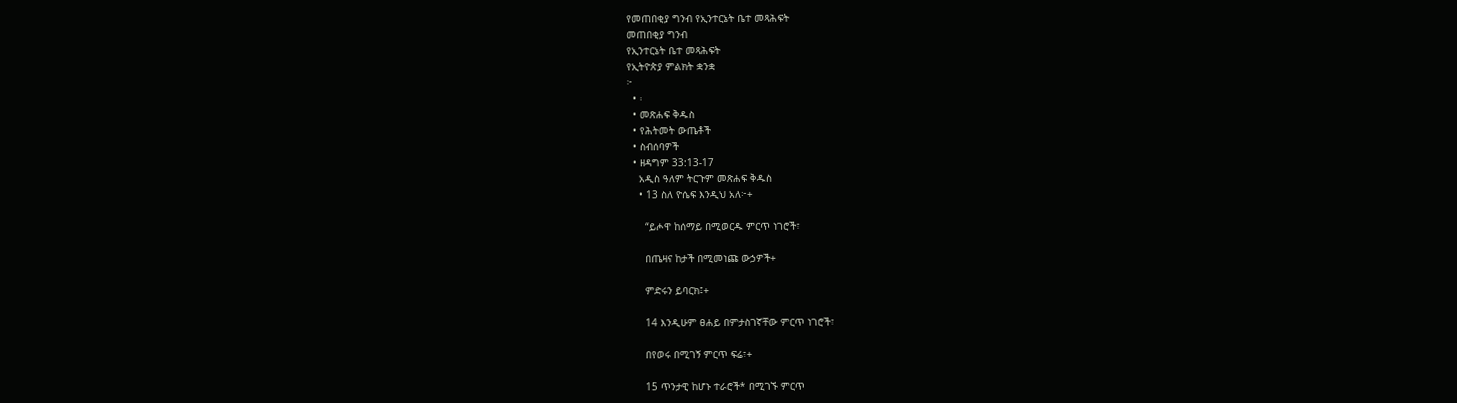የመጠበቂያ ግንብ የኢንተርኔት ቤተ መጻሕፍት
መጠበቂያ ግንብ
የኢንተርኔት ቤተ መጻሕፍት
የኢትዮጵያ ምልክት ቋንቋ
፦
  • ፡
  • መጽሐፍ ቅዱስ
  • የሕትመት ውጤቶች
  • ስብሰባዎች
  • ዘዳግም 33:13-17
    አዲስ ዓለም ትርጉም መጽሐፍ ቅዱስ
    • 13 ስለ ዮሴፍ እንዲህ አለ፦+

      “ይሖዋ ከሰማይ በሚወርዱ ምርጥ ነገሮች፣

      በጤዛና ከታች በሚመነጩ ውኃዎች+

      ምድሩን ይባርክ፤+

      14 እንዲሁም ፀሐይ በምታስገኛቸው ምርጥ ነገሮች፣

      በየወሩ በሚገኝ ምርጥ ፍሬ፣+

      15 ጥንታዊ ከሆኑ ተራሮች* በሚገኙ ምርጥ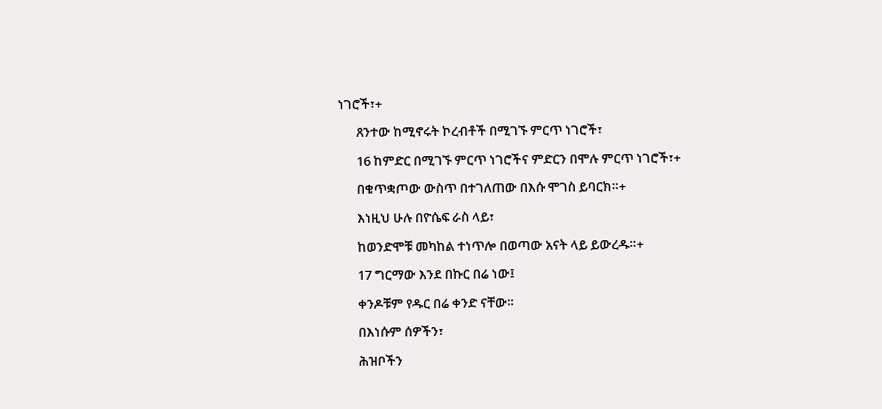ነገሮች፣+

      ጸንተው ከሚኖሩት ኮረብቶች በሚገኙ ምርጥ ነገሮች፣

      16 ከምድር በሚገኙ ምርጥ ነገሮችና ምድርን በሞሉ ምርጥ ነገሮች፣+

      በቁጥቋጦው ውስጥ በተገለጠው በእሱ ሞገስ ይባርክ።+

      እነዚህ ሁሉ በዮሴፍ ራስ ላይ፣

      ከወንድሞቹ መካከል ተነጥሎ በወጣው አናት ላይ ይውረዱ።+

      17 ግርማው እንደ በኩር በሬ ነው፤

      ቀንዶቹም የዱር በሬ ቀንድ ናቸው።

      በእነሱም ሰዎችን፣

      ሕዝቦችን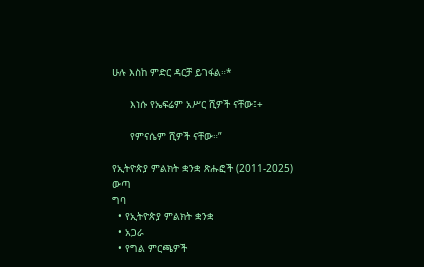ሁሉ እስከ ምድር ዳርቻ ይገፋል።*

      እነሱ የኤፍሬም አሥር ሺዎች ናቸው፤+

      የምናሴም ሺዎች ናቸው።”

የኢትዮጵያ ምልክት ቋንቋ ጽሑፎች (2011-2025)
ውጣ
ግባ
  • የኢትዮጵያ ምልክት ቋንቋ
  • አጋራ
  • የግል ምርጫዎች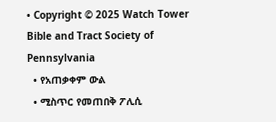• Copyright © 2025 Watch Tower Bible and Tract Society of Pennsylvania
  • የአጠቃቀም ውል
  • ሚስጥር የመጠበቅ ፖሊሲ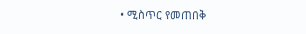• ሚስጥር የመጠበቅ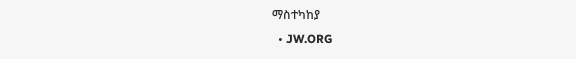ማስተካከያ
  • JW.ORG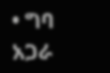• ግባ
አጋራ